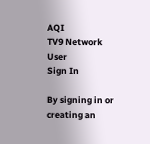AQI
TV9 Network
User
Sign In

By signing in or creating an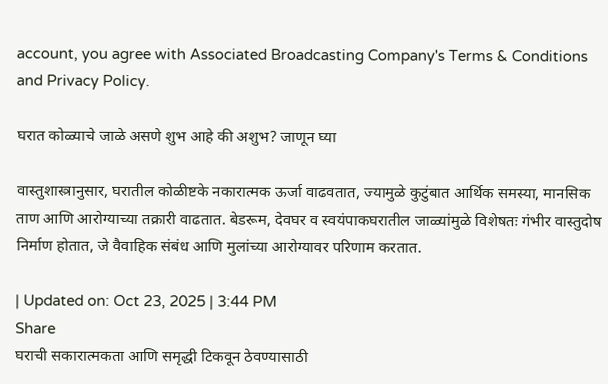account, you agree with Associated Broadcasting Company's Terms & Conditions and Privacy Policy.

घरात कोळ्याचे जाळे असणे शुभ आहे की अशुभ? जाणून घ्या

वास्तुशास्त्रानुसार, घरातील कोळीष्टके नकारात्मक ऊर्जा वाढवतात, ज्यामुळे कुटुंबात आर्थिक समस्या, मानसिक ताण आणि आरोग्याच्या तक्रारी वाढतात. बेडरूम, देवघर व स्वयंपाकघरातील जाळ्यांमुळे विशेषतः गंभीर वास्तुदोष निर्माण होतात, जे वैवाहिक संबंध आणि मुलांच्या आरोग्यावर परिणाम करतात.

| Updated on: Oct 23, 2025 | 3:44 PM
Share
घराची सकारात्मकता आणि समृद्धी टिकवून ठेवण्यासाठी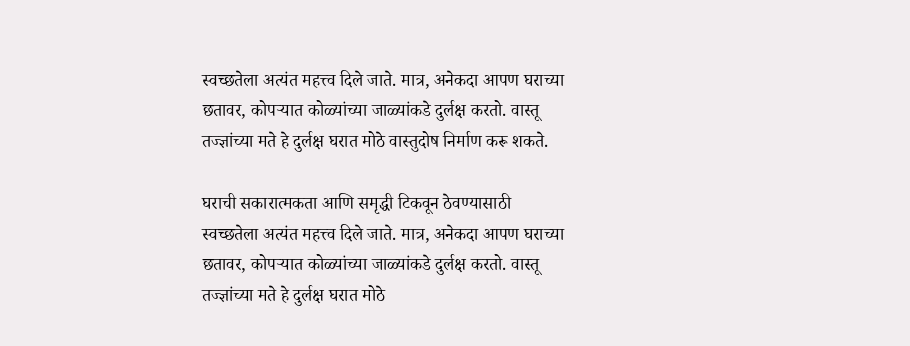स्वच्छतेला अत्यंत महत्त्व दिले जाते. मात्र, अनेकदा आपण घराच्या छतावर, कोपऱ्यात कोळ्यांच्या जाळ्यांकडे दुर्लक्ष करतो. वास्तू तज्ज्ञांच्या मते हे दुर्लक्ष घरात मोठे वास्तुदोष निर्माण करू शकते.

घराची सकारात्मकता आणि समृद्धी टिकवून ठेवण्यासाठी स्वच्छतेला अत्यंत महत्त्व दिले जाते. मात्र, अनेकदा आपण घराच्या छतावर, कोपऱ्यात कोळ्यांच्या जाळ्यांकडे दुर्लक्ष करतो. वास्तू तज्ज्ञांच्या मते हे दुर्लक्ष घरात मोठे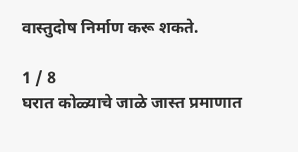वास्तुदोष निर्माण करू शकते.

1 / 8
घरात कोळ्याचे जाळे जास्त प्रमाणात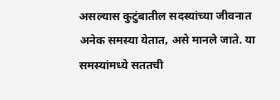असल्यास कुटुंबातील सदस्यांच्या जीवनात अनेक समस्या येतात, असे मानले जाते. या समस्यांमध्ये सततची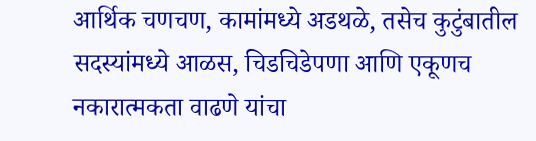आर्थिक चणचण, कामांमध्ये अडथळे, तसेच कुटुंबातील सदस्यांमध्ये आळस, चिडचिडेपणा आणि एकूणच नकारात्मकता वाढणे यांचा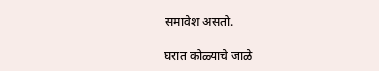समावेश असतो.

घरात कोळ्याचे जाळे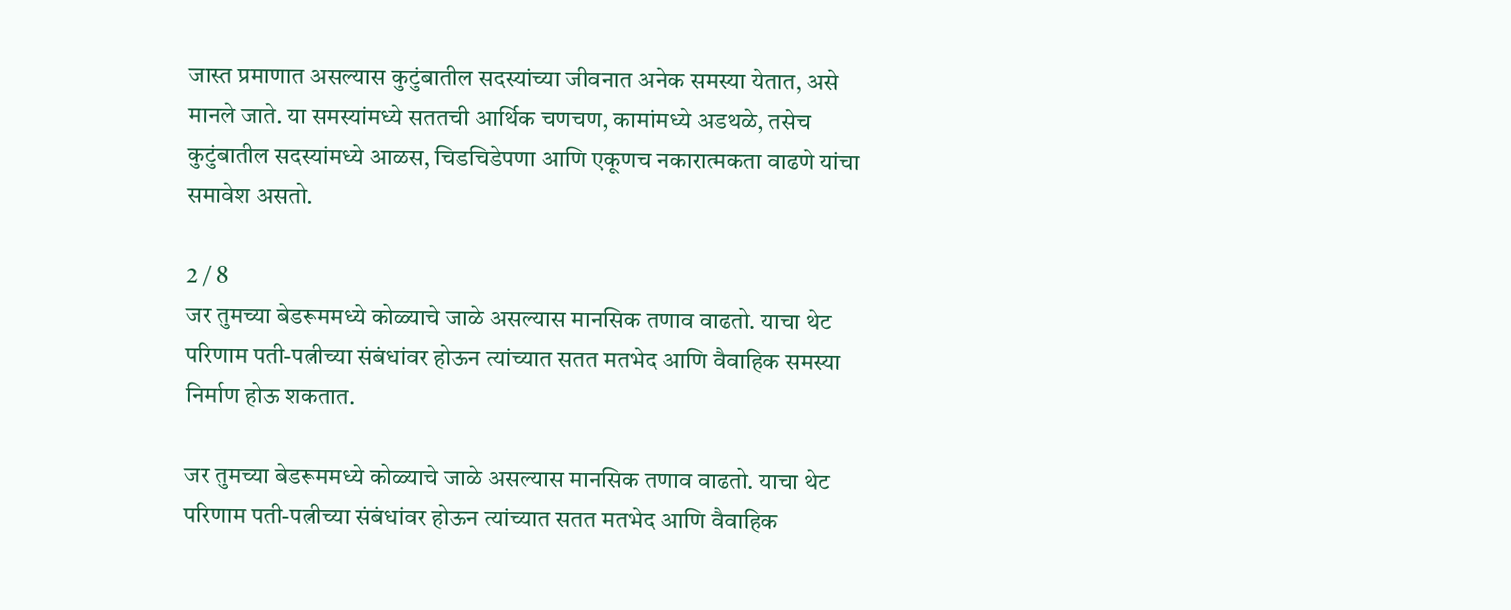जास्त प्रमाणात असल्यास कुटुंबातील सदस्यांच्या जीवनात अनेक समस्या येतात, असे मानले जाते. या समस्यांमध्ये सततची आर्थिक चणचण, कामांमध्ये अडथळे, तसेच कुटुंबातील सदस्यांमध्ये आळस, चिडचिडेपणा आणि एकूणच नकारात्मकता वाढणे यांचा समावेश असतो.

2 / 8
जर तुमच्या बेडरूममध्ये कोळ्याचे जाळे असल्यास मानसिक तणाव वाढतो. याचा थेट परिणाम पती-पत्नीच्या संबंधांवर होऊन त्यांच्यात सतत मतभेद आणि वैवाहिक समस्या निर्माण होऊ शकतात.

जर तुमच्या बेडरूममध्ये कोळ्याचे जाळे असल्यास मानसिक तणाव वाढतो. याचा थेट परिणाम पती-पत्नीच्या संबंधांवर होऊन त्यांच्यात सतत मतभेद आणि वैवाहिक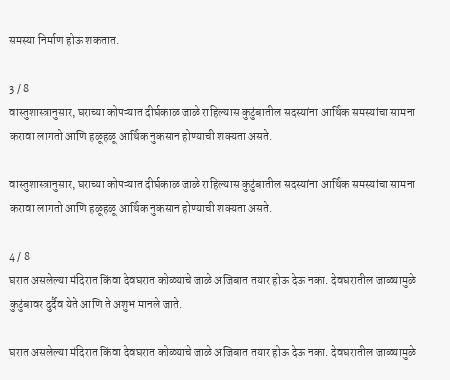समस्या निर्माण होऊ शकतात.

3 / 8
वास्तुशास्त्रानुसार, घराच्या कोपऱ्यात दीर्घकाळ जाळे राहिल्यास कुटुंबातील सदस्यांना आर्थिक समस्यांचा सामना करावा लागतो आणि हळूहळू आर्थिक नुकसान होण्याची शक्यता असते.

वास्तुशास्त्रानुसार, घराच्या कोपऱ्यात दीर्घकाळ जाळे राहिल्यास कुटुंबातील सदस्यांना आर्थिक समस्यांचा सामना करावा लागतो आणि हळूहळू आर्थिक नुकसान होण्याची शक्यता असते.

4 / 8
घरात असलेल्या मंदिरात किंवा देवघरात कोळ्याचे जाळे अजिबात तयार होऊ देऊ नका. देवघरातील जाळ्यामुळे कुटुंबावर दुर्दैव येते आणि ते अशुभ मानले जाते.

घरात असलेल्या मंदिरात किंवा देवघरात कोळ्याचे जाळे अजिबात तयार होऊ देऊ नका. देवघरातील जाळ्यामुळे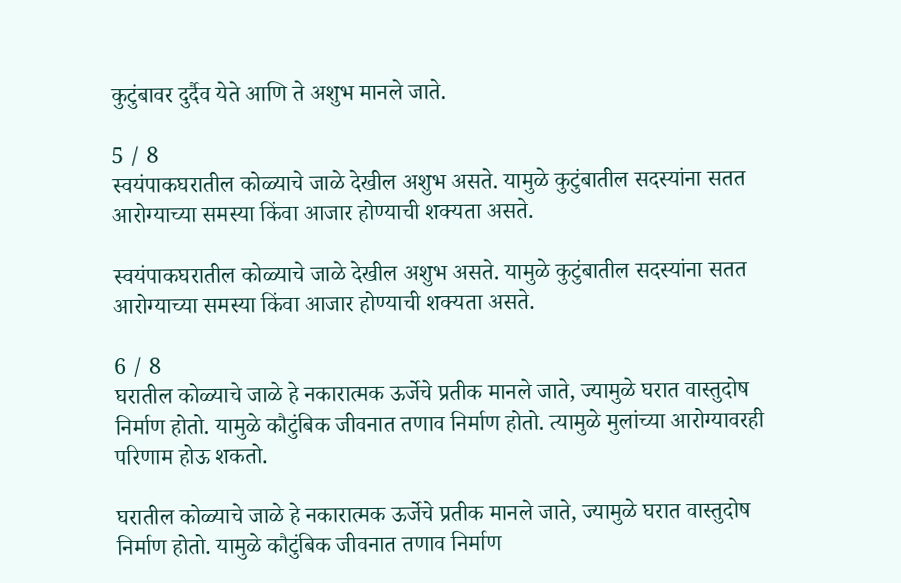कुटुंबावर दुर्दैव येते आणि ते अशुभ मानले जाते.

5 / 8
स्वयंपाकघरातील कोळ्याचे जाळे देखील अशुभ असते. यामुळे कुटुंबातील सदस्यांना सतत आरोग्याच्या समस्या किंवा आजार होण्याची शक्यता असते.

स्वयंपाकघरातील कोळ्याचे जाळे देखील अशुभ असते. यामुळे कुटुंबातील सदस्यांना सतत आरोग्याच्या समस्या किंवा आजार होण्याची शक्यता असते.

6 / 8
घरातील कोळ्याचे जाळे हे नकारात्मक ऊर्जेचे प्रतीक मानले जाते, ज्यामुळे घरात वास्तुदोष निर्माण होतो. यामुळे कौटुंबिक जीवनात तणाव निर्माण होतो. त्यामुळे मुलांच्या आरोग्यावरही परिणाम होऊ शकतो.

घरातील कोळ्याचे जाळे हे नकारात्मक ऊर्जेचे प्रतीक मानले जाते, ज्यामुळे घरात वास्तुदोष निर्माण होतो. यामुळे कौटुंबिक जीवनात तणाव निर्माण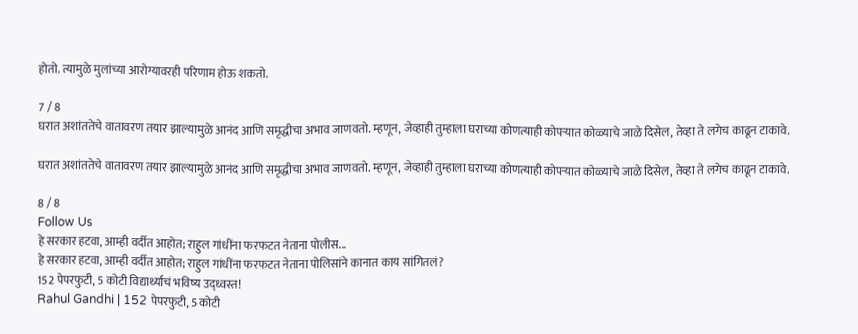होतो. त्यामुळे मुलांच्या आरोग्यावरही परिणाम होऊ शकतो.

7 / 8
घरात अशांततेचे वातावरण तयार झाल्यामुळे आनंद आणि समृद्धीचा अभाव जाणवतो. म्हणून, जेव्हाही तुम्हाला घराच्या कोणत्याही कोपऱ्यात कोळ्याचे जाळे दिसेल, तेव्हा ते लगेच काढून टाकावे.

घरात अशांततेचे वातावरण तयार झाल्यामुळे आनंद आणि समृद्धीचा अभाव जाणवतो. म्हणून, जेव्हाही तुम्हाला घराच्या कोणत्याही कोपऱ्यात कोळ्याचे जाळे दिसेल, तेव्हा ते लगेच काढून टाकावे.

8 / 8
Follow Us
हे सरकार हटवा, आम्ही वर्दीत आहोत; राहुल गांधींना फरफटत नेताना पोलीस...
हे सरकार हटवा, आम्ही वर्दीत आहोत; राहुल गांधींना फरफटत नेताना पोलिसांने कानात काय सांगितलं?
152 पेपरफुटी, 5 कोटी विद्यार्थ्यांचं भविष्य उद्ध्वस्त!
Rahul Gandhi | 152 पेपरफुटी, 5 कोटी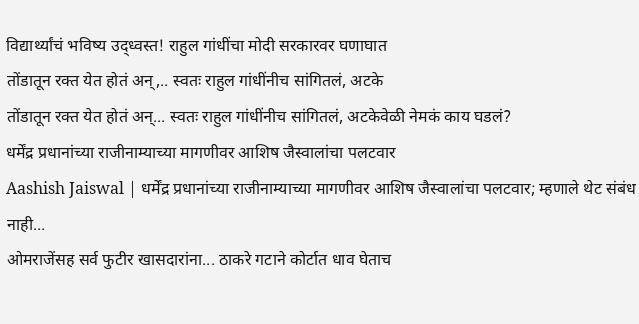विद्यार्थ्यांचं भविष्य उद्ध्वस्त! राहुल गांधींचा मोदी सरकारवर घणाघात
तोंडातून रक्त येत होतं अन्,.. स्वतः राहुल गांधींनीच सांगितलं, अटके
तोंडातून रक्त येत होतं अन्... स्वतः राहुल गांधींनीच सांगितलं, अटकेवेळी नेमकं काय घडलं?
धर्मेंद्र प्रधानांच्या राजीनाम्याच्या मागणीवर आशिष जैस्वालांचा पलटवार
Aashish Jaiswal | धर्मेंद्र प्रधानांच्या राजीनाम्याच्या मागणीवर आशिष जैस्वालांचा पलटवार; म्हणाले थेट संबंध नाही...
ओमराजेंसह सर्व फुटीर खासदारांना... ठाकरे गटाने कोर्टात धाव घेताच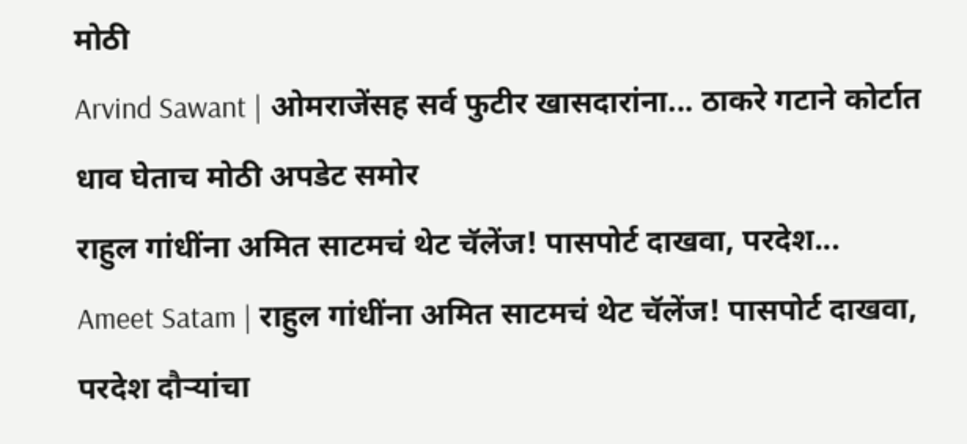मोठी
Arvind Sawant | ओमराजेंसह सर्व फुटीर खासदारांना... ठाकरे गटाने कोर्टात धाव घेताच मोठी अपडेट समोर
राहुल गांधींना अमित साटमचं थेट चॅलेंज! पासपोर्ट दाखवा, परदेश...
Ameet Satam | राहुल गांधींना अमित साटमचं थेट चॅलेंज! पासपोर्ट दाखवा, परदेश दौऱ्यांचा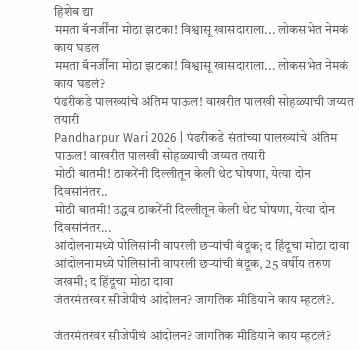हिशेब द्या
ममता बॅनर्जींना मोठा झटका! विश्वासू खासदाराला... लोकसभेत नेमकं काय घडल
ममता बॅनर्जींना मोठा झटका! विश्वासू खासदाराला... लोकसभेत नेमकं काय घडलं?
पंढरीकडे पालख्यांचे अंतिम पाऊल! वाखरीत पालखी सोहळ्याची जय्यत तयारी
Pandharpur Wari 2026 | पंढरीकडे संतांच्या पालख्यांचे अंतिम पाऊल! वाखरीत पालखी सोहळ्याची जय्यत तयारी
मोठी बातमी! ठाकरेंनी दिल्लीतून केली थेट घोषणा, येत्या दोन दिवसांनंतर..
मोठी बातमी! उद्धव ठाकरेंनी दिल्लीतून केली थेट घोषणा, येत्या दोन दिवसांनंतर...
आंदोलनामध्ये पोलिसांनी वापरली छऱ्यांची बंदूक; द हिंदूचा मोठा दावा
आंदोलनामध्ये पोलिसांनी वापरली छऱ्यांची बंदूक, 25 वर्षीय तरुण जखमी; द हिंदूचा मोठा दावा
जंतरमंतरवर सीजेपीचं आंदोलन? जागतिक मीडियाने काय म्हटलं?.

जंतरमंतरवर सीजेपीचं आंदोलन? जागतिक मीडियाने काय म्हटलं?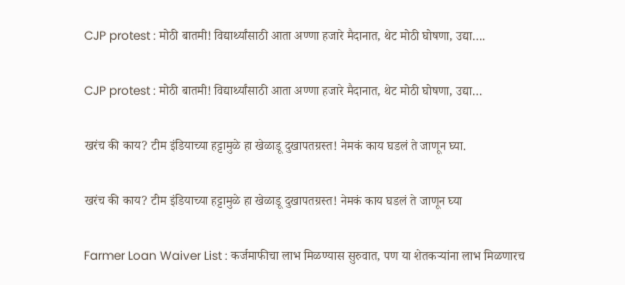CJP protest : मोठी बातमी! विद्यार्थ्यांसाठी आता अण्णा हजारे मैदानात, थेट मोठी घोषणा, उद्या….

CJP protest : मोठी बातमी! विद्यार्थ्यांसाठी आता अण्णा हजारे मैदानात, थेट मोठी घोषणा, उद्या…

खरंच की काय? टीम इंडियाच्या हट्टामुळे हा खेळाडू दुखापतग्रस्त! नेमकं काय घडलं ते जाणून घ्या.

खरंच की काय? टीम इंडियाच्या हट्टामुळे हा खेळाडू दुखापतग्रस्त! नेमकं काय घडलं ते जाणून घ्या

Farmer Loan Waiver List : कर्जमाफीचा लाभ मिळण्यास सुरुवात, पण या शेतकऱ्यांना लाभ मिळणारच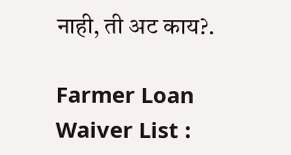नाही, ती अट काय?.

Farmer Loan Waiver List :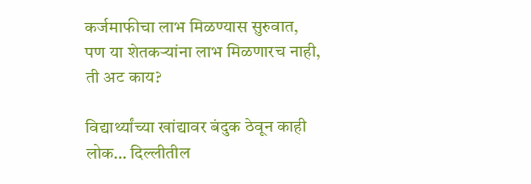कर्जमाफीचा लाभ मिळण्यास सुरुवात, पण या शेतकऱ्यांना लाभ मिळणारच नाही, ती अट काय?

विद्यार्थ्यांच्या खांद्यावर बंदुक ठेवून काही लोक… दिल्लीतील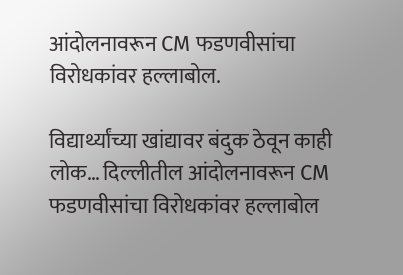आंदोलनावरून CM फडणवीसांचा विरोधकांवर हल्लाबोल.

विद्यार्थ्यांच्या खांद्यावर बंदुक ठेवून काही लोक… दिल्लीतील आंदोलनावरून CM फडणवीसांचा विरोधकांवर हल्लाबोल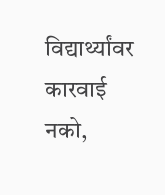विद्यार्थ्यांवर कारवाई नको,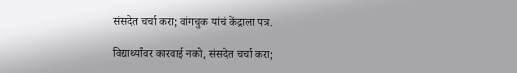संसदेत चर्चा करा; वांगचुक यांचं केंद्राला पत्र.

विद्यार्थ्यांवर कारवाई नको, संसदेत चर्चा करा;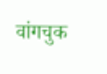वांगचुक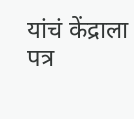यांचं केंद्राला पत्र